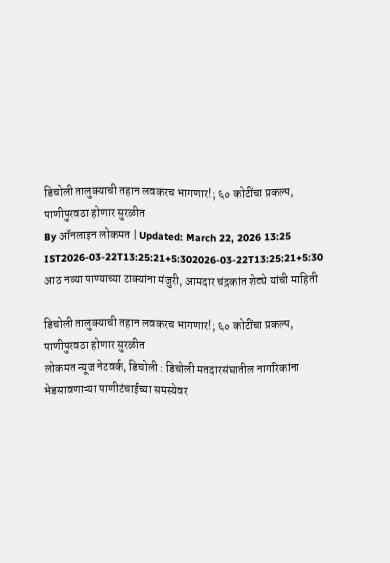डिचोली तालुक्याची तहान लवकरच भागणार!; ६० कोटींचा प्रकल्प, पाणीपुरवठा होणार सुरळीत
By ऑनलाइन लोकमत | Updated: March 22, 2026 13:25 IST2026-03-22T13:25:21+5:302026-03-22T13:25:21+5:30
आठ नव्या पाण्याच्या टाक्यांना मंजुरी, आमदार चंद्रकांत शेट्ये यांची माहिती

डिचोली तालुक्याची तहान लवकरच भागणार!; ६० कोटींचा प्रकल्प, पाणीपुरवठा होणार सुरळीत
लोकमत न्यूज नेटवर्क, डिचोली : डिचोली मतदारसंघातील नागरिकांना भेडसावणाऱ्या पाणीटंचाईच्या समस्येवर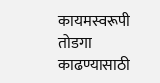कायमस्वरूपी तोडगा काढण्यासाठी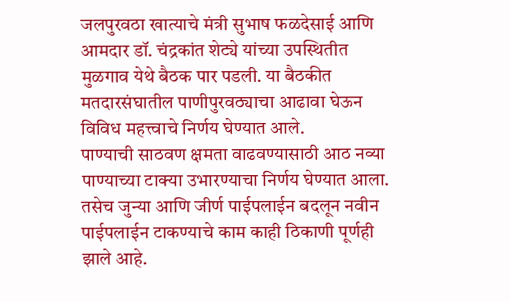जलपुरवठा खात्याचे मंत्री सुभाष फळदेसाई आणि आमदार डॉ. चंद्रकांत शेट्ये यांच्या उपस्थितीत मुळगाव येथे बैठक पार पडली. या बैठकीत मतदारसंघातील पाणीपुरवठ्याचा आढावा घेऊन विविध महत्त्वाचे निर्णय घेण्यात आले.
पाण्याची साठवण क्षमता वाढवण्यासाठी आठ नव्या पाण्याच्या टाक्या उभारण्याचा निर्णय घेण्यात आला. तसेच जुन्या आणि जीर्ण पाईपलाईन बदलून नवीन पाईपलाईन टाकण्याचे काम काही ठिकाणी पूर्णही झाले आहे.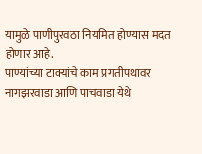यामुळे पाणीपुरवठा नियमित होण्यास मदत होणार आहे.
पाण्यांच्या टाक्यांचे काम प्रगतीपथावर
नागझरवाडा आणि पाचवाडा येथे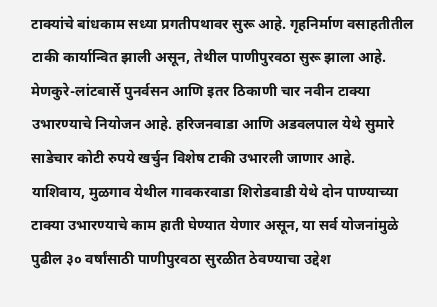टाक्यांचे बांधकाम सध्या प्रगतीपथावर सुरू आहे. गृहनिर्माण वसाहतीतील टाकी कार्यान्वित झाली असून, तेथील पाणीपुरवठा सुरू झाला आहे. मेणकुरे-लांटबार्से पुनर्वसन आणि इतर ठिकाणी चार नवीन टाक्या उभारण्याचे नियोजन आहे. हरिजनवाडा आणि अडवलपाल येथे सुमारे साडेचार कोटी रुपये खर्चुन विशेष टाकी उभारली जाणार आहे.
याशिवाय, मुळगाव येथील गावकरवाडा शिरोडवाडी येथे दोन पाण्याच्या टाक्या उभारण्याचे काम हाती घेण्यात येणार असून, या सर्व योजनांमुळे पुढील ३० वर्षांसाठी पाणीपुरवठा सुरळीत ठेवण्याचा उद्देश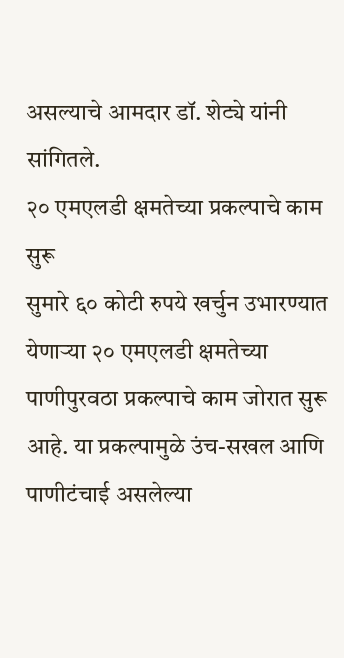असल्याचे आमदार डॉ. शेट्ये यांनी सांगितले.
२० एमएलडी क्षमतेच्या प्रकल्पाचे काम सुरू
सुमारे ६० कोटी रुपये खर्चुन उभारण्यात येणाऱ्या २० एमएलडी क्षमतेच्या पाणीपुरवठा प्रकल्पाचे काम जोरात सुरू आहे. या प्रकल्पामुळे उंच-सखल आणि पाणीटंचाई असलेल्या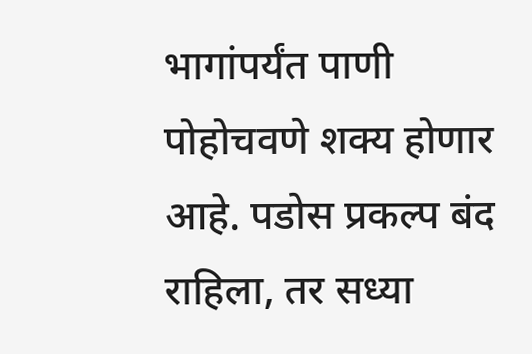भागांपर्यंत पाणी पोहोचवणे शक्य होणार आहे. पडोस प्रकल्प बंद राहिला, तर सध्या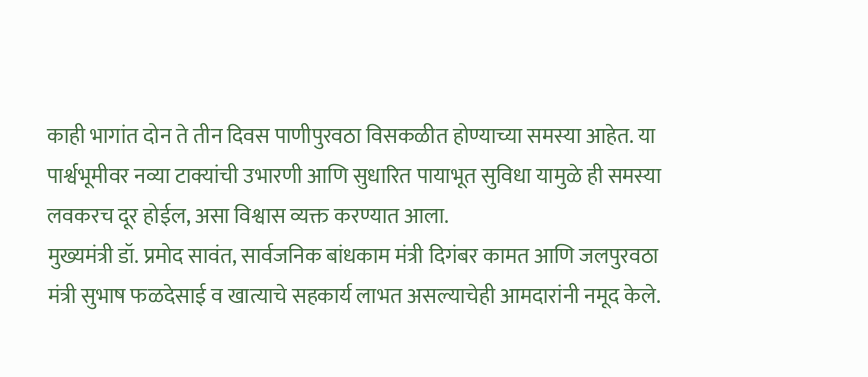काही भागांत दोन ते तीन दिवस पाणीपुरवठा विसकळीत होण्याच्या समस्या आहेत. या पार्श्वभूमीवर नव्या टाक्यांची उभारणी आणि सुधारित पायाभूत सुविधा यामुळे ही समस्या लवकरच दूर होईल, असा विश्वास व्यक्त करण्यात आला.
मुख्यमंत्री डॉ. प्रमोद सावंत, सार्वजनिक बांधकाम मंत्री दिगंबर कामत आणि जलपुरवठा मंत्री सुभाष फळदेसाई व खात्याचे सहकार्य लाभत असल्याचेही आमदारांनी नमूद केले.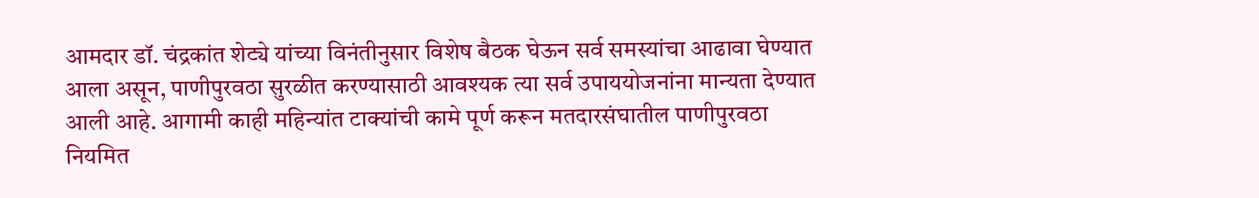आमदार डॉ. चंद्रकांत शेट्ये यांच्या विनंतीनुसार विशेष बैठक घेऊन सर्व समस्यांचा आढावा घेण्यात आला असून, पाणीपुरवठा सुरळीत करण्यासाठी आवश्यक त्या सर्व उपाययोजनांना मान्यता देण्यात आली आहे. आगामी काही महिन्यांत टाक्यांची कामे पूर्ण करून मतदारसंघातील पाणीपुरवठा नियमित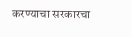करण्याचा सरकारचा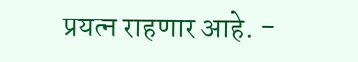प्रयत्न राहणार आहे. -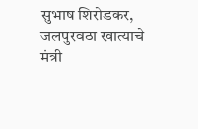सुभाष शिरोडकर, जलपुरवठा खात्याचे मंत्री